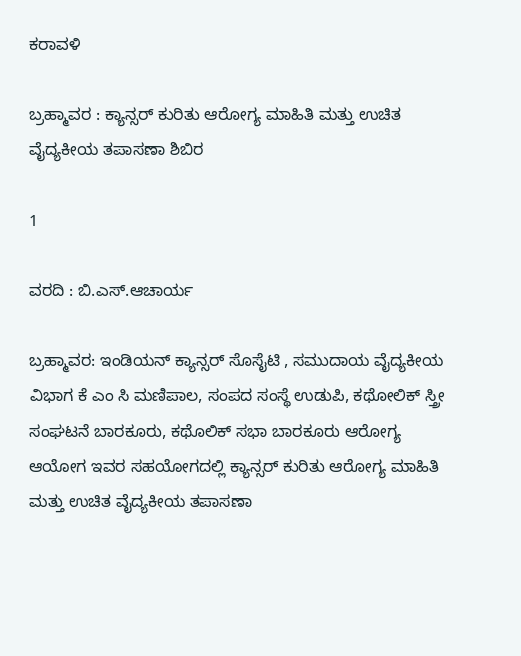ಕರಾವಳಿ

ಬ್ರಹ್ಮಾವರ : ಕ್ಯಾನ್ಸರ್ ಕುರಿತು ಆರೋಗ್ಯ ಮಾಹಿತಿ ಮತ್ತು ಉಚಿತ ವೈದ್ಯಕೀಯ ತಪಾಸಣಾ ಶಿಬಿರ

1

ವರದಿ : ಬಿ.ಎಸ್.ಆಚಾರ್ಯ

ಬ್ರಹ್ಮಾವರ: ಇಂಡಿಯನ್ ಕ್ಯಾನ್ಸರ್ ಸೊಸೈಟಿ , ಸಮುದಾಯ ವೈದ್ಯಕೀಯ ವಿಭಾಗ ಕೆ ಎಂ ಸಿ ಮಣಿಪಾಲ, ಸಂಪದ ಸಂಸ್ಥೆ ಉಡುಪಿ, ಕಥೋಲಿಕ್ ಸ್ತ್ರೀ ಸಂಘಟನೆ ಬಾರಕೂರು, ಕಥೊಲಿಕ್ ಸಭಾ ಬಾರಕೂರು ಆರೋಗ್ಯ ಆಯೋಗ ಇವರ ಸಹಯೋಗದಲ್ಲಿ ಕ್ಯಾನ್ಸರ್ ಕುರಿತು ಆರೋಗ್ಯ ಮಾಹಿತಿ ಮತ್ತು ಉಚಿತ ವೈದ್ಯಕೀಯ ತಪಾಸಣಾ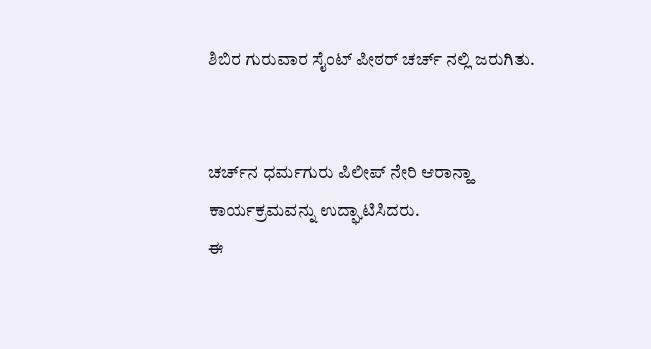ಶಿಬಿರ ಗುರುವಾರ ಸೈಂಟ್ ಪೀಠರ್ ಚರ್ಚ್ ನಲ್ಲಿ ಜರುಗಿತು.


ಚರ್ಚ್‍ನ ಧರ್ಮಗುರು ಪಿಲೀಪ್ ನೇರಿ ಆರಾನ್ಹಾ ಕಾರ್ಯಕ್ರಮವನ್ನು ಉದ್ಘಾಟಿಸಿದರು.
ಈ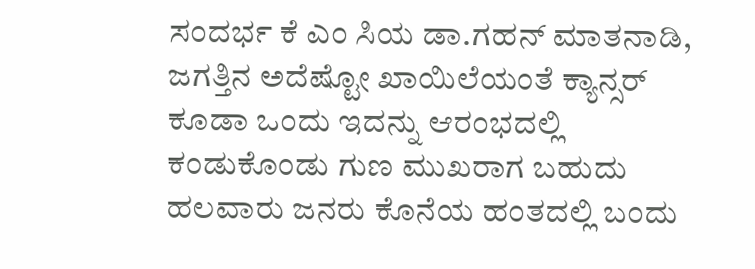ಸಂದರ್ಭ ಕೆ ಎಂ ಸಿಯ ಡಾ‌.ಗಹನ್ ಮಾತನಾಡಿ, ಜಗತ್ತಿನ ಅದೆಷ್ಟೋ ಖಾಯಿಲೆಯಂತೆ ಕ್ಯಾನ್ಸರ್ ಕೂಡಾ ಒಂದು ಇದನ್ನು ಆರಂಭದಲ್ಲಿ ಕಂಡುಕೊಂಡು ಗುಣ ಮುಖರಾಗ ಬಹುದು ಹಲವಾರು ಜನರು ಕೊನೆಯ ಹಂತದಲ್ಲಿ ಬಂದು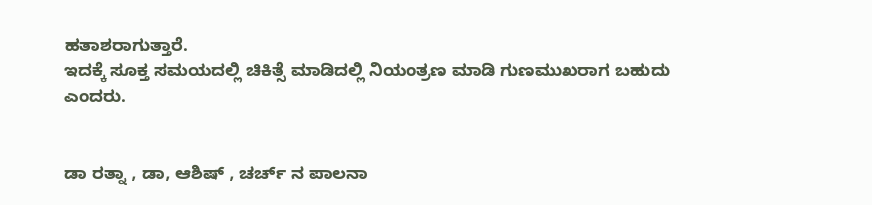ಹತಾಶರಾಗುತ್ತಾರೆ.
ಇದಕ್ಕೆ ಸೂಕ್ತ ಸಮಯದಲ್ಲಿ ಚಿಕಿತ್ಸೆ ಮಾಡಿದಲ್ಲಿ ನಿಯಂತ್ರಣ ಮಾಡಿ ಗುಣಮುಖರಾಗ ಬಹುದು ಎಂದರು.


ಡಾ ರತ್ನಾ , ಡಾ, ಆಶಿಷ್ , ಚರ್ಚ್ ನ ಪಾಲನಾ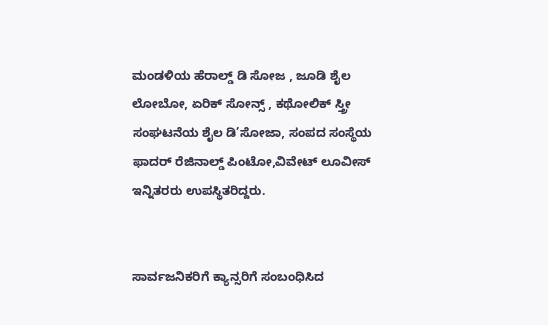ಮಂಡಳಿಯ ಹೆರಾಲ್ಡ್ ಡಿ ಸೋಜ , ಜೂಡಿ ಶೈಲ ಲೋಬೋ, ಏರಿಕ್ ಸೋನ್ಸ್ , ಕಥೋಲಿಕ್ ಸ್ತ್ರೀ ಸಂಘಟನೆಯ ಶೈಲ ಡಿ’ಸೋಜಾ, ಸಂಪದ ಸಂಸ್ಥೆಯ ಫಾದರ್ ರೆಜಿನಾಲ್ಡ್ ಪಿಂಟೋ,ವಿವೇಟ್ ಲೂವೀಸ್ ಇನ್ನಿತರರು ಉಪಸ್ಥಿತರಿದ್ದರು.


ಸಾರ್ವಜನಿಕರಿಗೆ ಕ್ಯಾನ್ಸರಿಗೆ ಸಂಬಂಧಿಸಿದ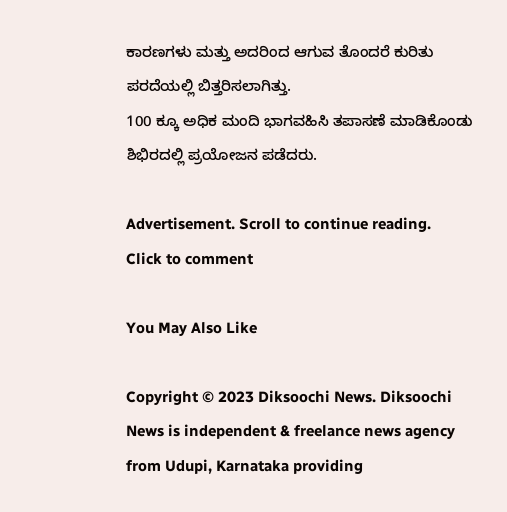ಕಾರಣಗಳು ಮತ್ತು ಅದರಿಂದ ಆಗುವ ತೊಂದರೆ ಕುರಿತು ಪರದೆಯಲ್ಲಿ ಬಿತ್ತರಿಸಲಾಗಿತ್ತು.
100 ಕ್ಕೂ ಅಧಿಕ ಮಂದಿ ಭಾಗವಹಿಸಿ ತಪಾಸಣೆ ಮಾಡಿಕೊಂಡು ಶಿಭಿರದಲ್ಲಿ ಪ್ರಯೋಜನ ಪಡೆದರು.

Advertisement. Scroll to continue reading.
Click to comment

You May Also Like

Copyright © 2023 Diksoochi News. Diksoochi News is independent & freelance news agency from Udupi, Karnataka providing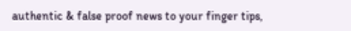authentic & false proof news to your finger tips,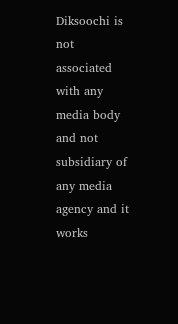Diksoochi is not associated with any media body and not subsidiary of any media agency and it works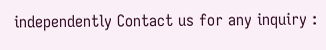independently Contact us for any inquiry :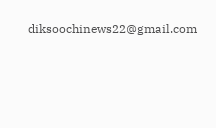diksoochinews22@gmail.com